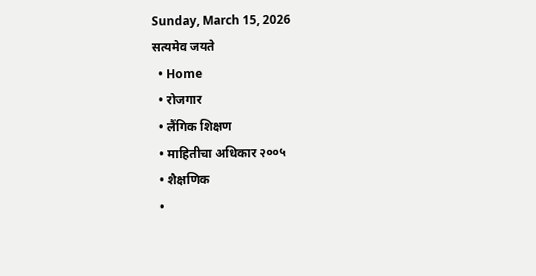Sunday, March 15, 2026
सत्यमेव जयते
  • Home
  • रोजगार
  • लैंगिक शिक्षण
  • माहितीचा अधिकार २००५
  • शैक्षणिक
  •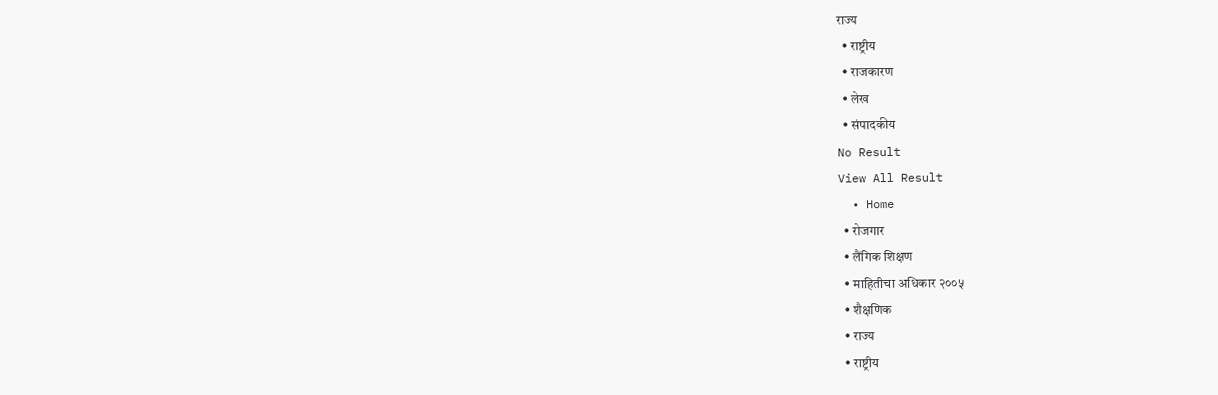राज्य
  • राष्ट्रीय
  • राजकारण
  • लेख
  • संपादकीय
No Result
View All Result
  • Home
  • रोजगार
  • लैंगिक शिक्षण
  • माहितीचा अधिकार २००५
  • शैक्षणिक
  • राज्य
  • राष्ट्रीय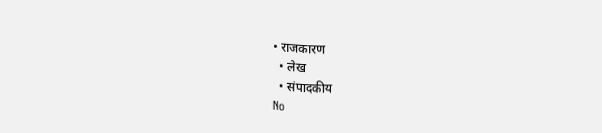• राजकारण
  • लेख
  • संपादकीय
No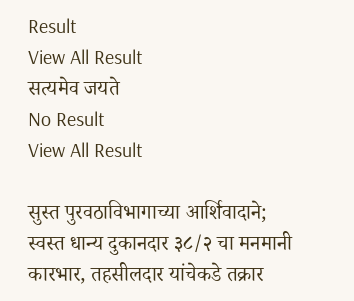Result
View All Result
सत्यमेव जयते
No Result
View All Result

सुस्त पुरवठाविभागाच्या आर्शिवादाने; स्वस्त धान्य दुकानदार ३८/२ चा मनमानी कारभार, तहसीलदार यांचेकडे तक्रार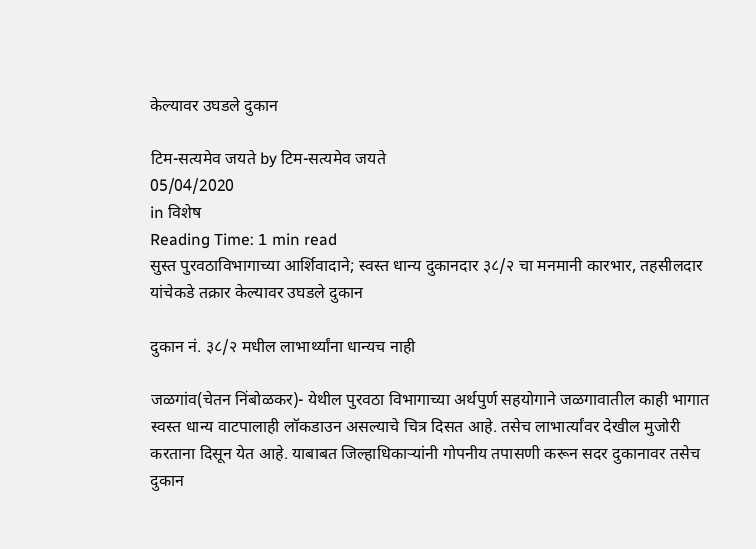केल्यावर उघडले दुकान

टिम-सत्यमेव जयते by टिम-सत्यमेव जयते
05/04/2020
in विशेष
Reading Time: 1 min read
सुस्त पुरवठाविभागाच्या आर्शिवादाने; स्वस्त धान्य दुकानदार ३८/२ चा मनमानी कारभार, तहसीलदार यांचेकडे तक्रार केल्यावर उघडले दुकान

दुकान नं. ३८/२ मधील लाभार्थ्यांना धान्यच नाही

जळगांव(चेतन निंबोळकर)- येथील पुरवठा विभागाच्या अर्थपुर्ण सहयोगाने जळगावातील काही भागात स्वस्त धान्य वाटपालाही लॉकडाउन असल्याचे चित्र दिसत आहे. तसेच लाभार्त्यांवर देखील मुजोरी करताना दिसून येत आहे. याबाबत जिल्हाधिकाऱ्यांनी गोपनीय तपासणी करून सदर दुकानावर तसेच दुकान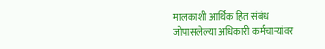मालकाशी आर्थिक हित संबंध जोपासलेल्या अधिकारी कर्मचाऱ्यांवर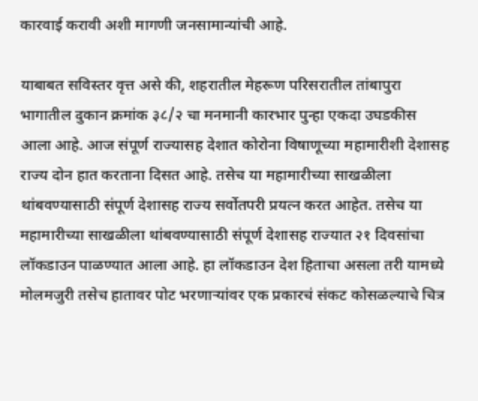कारवाई करावी अशी मागणी जनसामान्यांची आहे.

याबाबत सविस्तर वृत्त असे की, शहरातील मेहरूण परिसरातील तांबापुरा भागातील दुकान क्रमांक ३८/२ चा मनमानी कारभार पुन्हा एकदा उघडकीस आला आहे. आज संपूर्ण राज्यासह देशात कोरोना विषाणूच्या महामारीशी देशासह राज्य दोन हात करताना दिसत आहे. तसेच या महामारीच्या साखळीला थांबवण्यासाठी संपूर्ण देशासह राज्य सर्वोतपरी प्रयत्न करत आहेत. तसेच या महामारीच्या साखळीला थांबवण्यासाठी संपूर्ण देशासह राज्यात २१ दिवसांचा लॉकडाउन पाळण्यात आला आहे. हा लॉकडाउन देश हिताचा असला तरी यामध्ये मोलमजुरी तसेच हातावर पोट भरणाऱ्यांवर एक प्रकारचं संकट कोसळल्याचे चित्र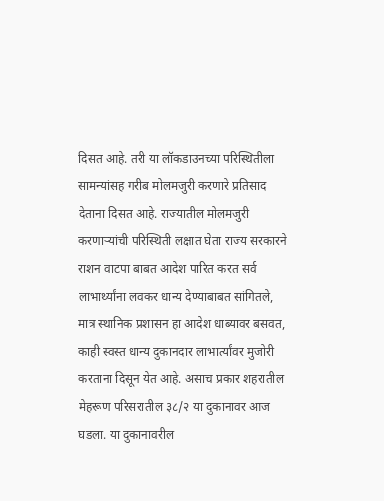दिसत आहे. तरी या लॉकडाउनच्या परिस्थितीला सामन्यांसह गरीब मोलमजुरी करणारे प्रतिसाद देताना दिसत आहे. राज्यातील मोलमजुरी करणाऱ्यांची परिस्थिती लक्षात घेता राज्य सरकारने राशन वाटपा बाबत आदेश पारित करत सर्व लाभार्थ्यांना लवकर धान्य देण्याबाबत सांगितले, मात्र स्थानिक प्रशासन हा आदेश धाब्यावर बसवत, काही स्वस्त धान्य दुकानदार लाभार्त्यांवर मुजोरी करताना दिसून येत आहे. असाच प्रकार शहरातील मेहरूण परिसरातील ३८/२ या दुकानावर आज घडला. या दुकानावरील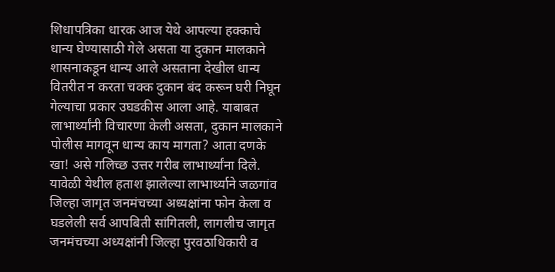शिधापत्रिका धारक आज येथे आपल्या हक्काचे धान्य घेण्यासाठी गेले असता या दुकान मालकाने शासनाकडून धान्य आले असताना देखील धान्य वितरीत न करता चक्क दुकान बंद करून घरी निघून गेल्याचा प्रकार उघडकीस आला आहे. याबाबत लाभार्थ्यांनी विचारणा केली असता, दुकान मालकाने पोलीस मागवून धान्य काय मागता? आता दणके खा! असे गलिच्छ उत्तर गरीब लाभार्थ्यांना दिले. यावेळी येथील हताश झालेल्या लाभार्थ्याने जळगांव जिल्हा जागृत जनमंचच्या अध्यक्षांना फोन केला व घडलेली सर्व आपबिती सांगितली, लागलीच जागृत जनमंचच्या अध्यक्षांनी जिल्हा पुरवठाधिकारी व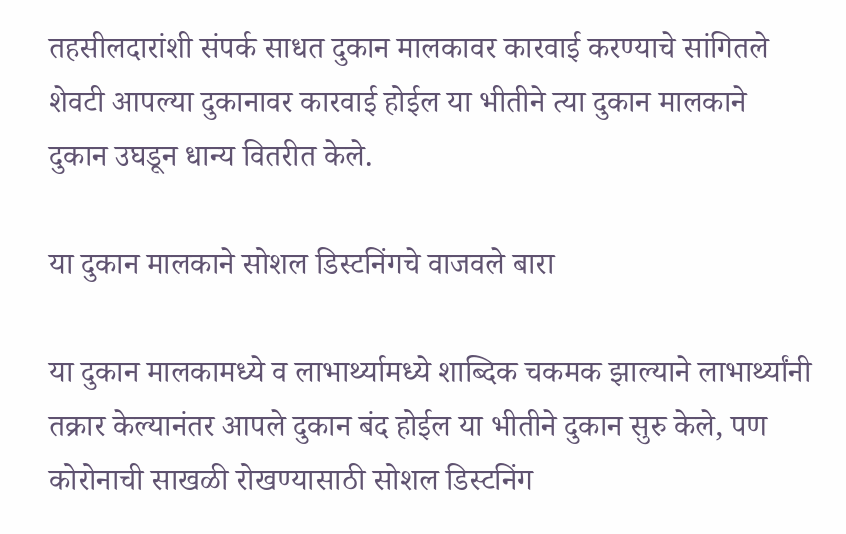तहसीलदारांशी संपर्क साधत दुकान मालकावर कारवाई करण्याचे सांगितले शेवटी आपल्या दुकानावर कारवाई होईल या भीतीने त्या दुकान मालकाने दुकान उघडून धान्य वितरीत केले.

या दुकान मालकाने सोशल डिस्टनिंगचे वाजवले बारा

या दुकान मालकामध्ये व लाभार्थ्यामध्ये शाब्दिक चकमक झाल्याने लाभार्थ्यांनी तक्रार केल्यानंतर आपले दुकान बंद होईल या भीतीने दुकान सुरु केले, पण कोरोनाची साखळी रोखण्यासाठी सोशल डिस्टनिंग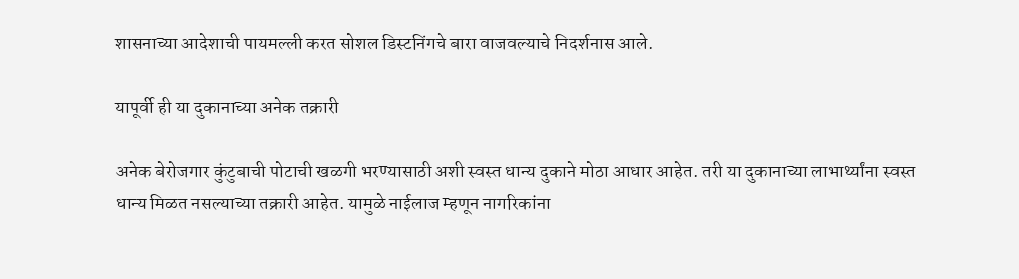शासनाच्या आदेशाची पायमल्ली करत सोशल डिस्टनिंगचे बारा वाजवल्याचे निदर्शनास आले.

यापूर्वी ही या दुकानाच्या अनेक तक्रारी

अनेक बेरोजगार कुंटुबाची पोटाची खळगी भरण्यासाठी अशी स्वस्त धान्य दुकाने मोठा आधार आहेत. तरी या दुकानाच्या लाभार्थ्यांना स्वस्त धान्य मिळत नसल्याच्या तक्रारी आहेत. यामुळे नाईलाज म्हणून नागरिकांना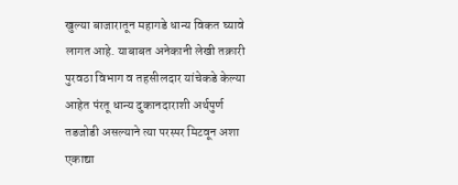खुल्या बाजारातून महागडे धान्य विकत घ्यावे लागत आहे. याबाबत अनेकानी लेखी तक्रारी पुरवठा विभाग व तहसीलदार यांचेकडे केल्या आहेत पंरतू धान्य दुकानदाराशी अर्थपुर्ण तडजोडी असल्याने त्या परस्पर मिटवून अशा एकाद्या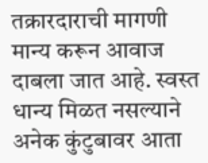तक्रारदाराची मागणी मान्य करून आवाज दाबला जात आहे. स्वस्त धान्य मिळत नसल्याने अनेक कुंटुबावर आता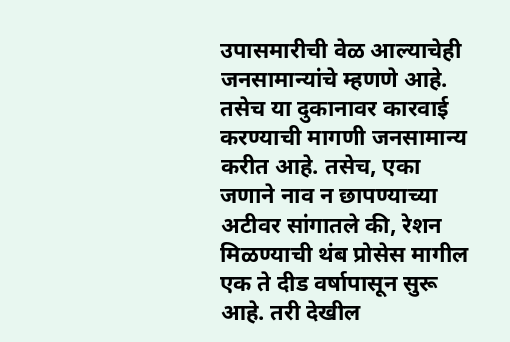उपासमारीची वेळ आल्याचेही जनसामान्यांचे म्हणणे आहे. तसेच या दुकानावर कारवाई करण्याची मागणी जनसामान्य करीत आहे. तसेच, एका जणाने नाव न छापण्याच्या अटीवर सांगातले की, रेशन मिळण्याची थंब प्रोसेस मागील एक ते दीड वर्षापासून सुरू आहे. तरी देखील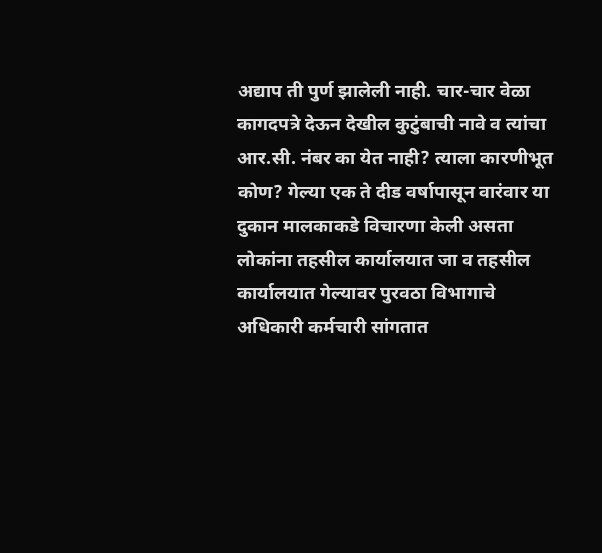अद्याप ती पुर्ण झालेली नाही. चार-चार वेळा कागदपत्रे देऊन देखील कुटुंबाची नावे व त्यांचा आर.सी. नंबर का येत नाही? त्याला कारणीभूत कोण? गेल्या एक ते दीड वर्षापासून वारंवार या दुकान मालकाकडे विचारणा केली असता लोकांना तहसील कार्यालयात जा व तहसील कार्यालयात गेल्यावर पुरवठा विभागाचे अधिकारी कर्मचारी सांगतात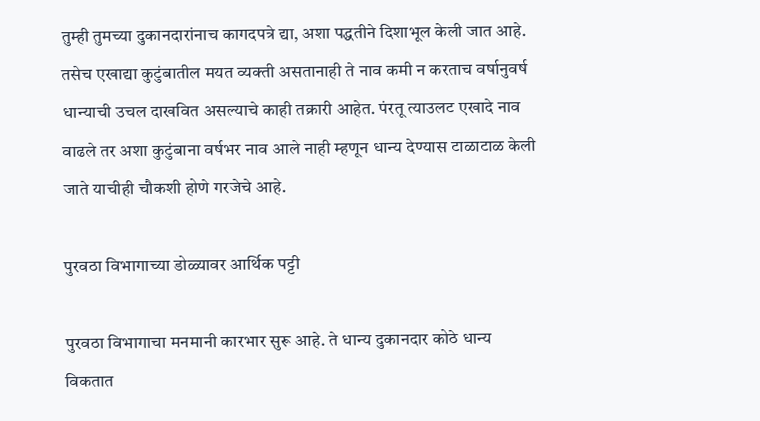तुम्ही तुमच्या दुकानदारांनाच कागदपत्रे द्या, अशा पद्धतीने दिशाभूल केली जात आहे. तसेच एखाद्या कुटुंबातील मयत व्यक्ती असतानाही ते नाव कमी न करताच वर्षानुवर्ष धान्याची उचल दाखवित असल्याचे काही तक्रारी आहेत. पंरतू त्याउलट एखादे नाव वाढले तर अशा कुटुंबाना वर्षभर नाव आले नाही म्हणून धान्य देण्यास टाळाटाळ केली जाते याचीही चौकशी होणे गरजेचे आहे.

पुरवठा विभागाच्या डोळ्यावर आर्थिक पट्टी

पुरवठा विभागाचा मनमानी कारभार सुरू आहे. ते धान्य दुकानदार कोठे धान्य विकतात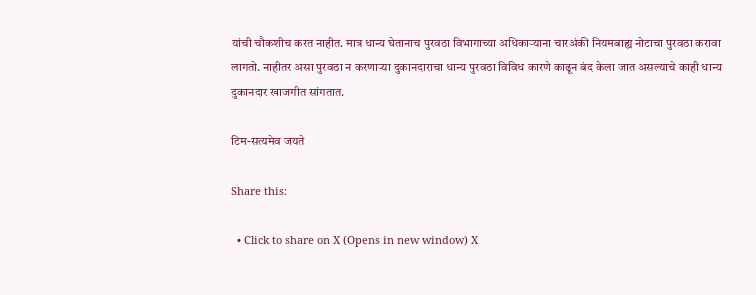यांची चौकशीच करत नाहीत. मात्र धान्य घेतानाच पुरवठा विभागाच्या अधिकाऱ्याना चारअंकी नियमबाह्य नोटाचा पुरवठा करावा लागतो. नाहीतर असा पुरवठा न करणाऱ्या दुकानदाराचा धान्य पुरवठा विविध कारणे काढून बंद केला जात असल्याचे काही धान्य दुकानदार खाजगीत सांगतात.

टिम-सत्यमेव जयते

Share this:

  • Click to share on X (Opens in new window) X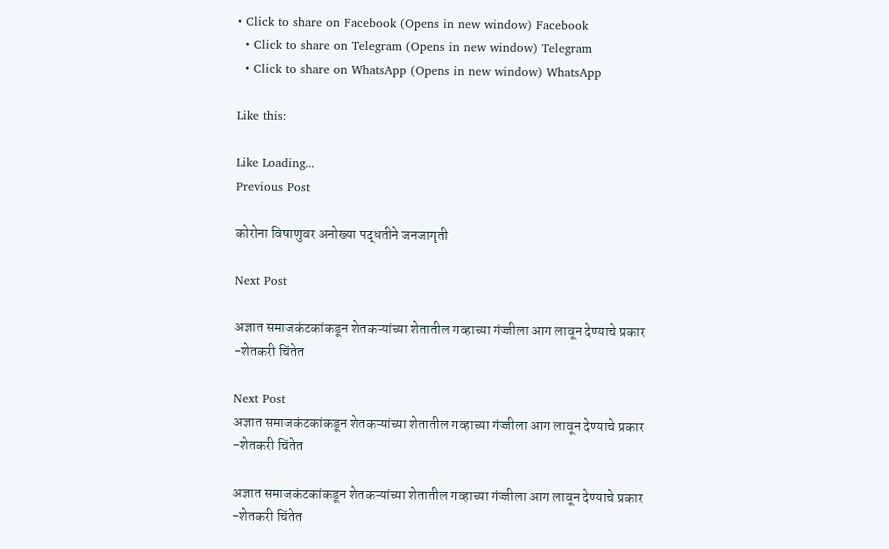• Click to share on Facebook (Opens in new window) Facebook
  • Click to share on Telegram (Opens in new window) Telegram
  • Click to share on WhatsApp (Opens in new window) WhatsApp

Like this:

Like Loading...
Previous Post

कोरोना विषाणुवर अनोख्या पद्धतीने जनजागृती

Next Post

अज्ञात समाजकंटकांकडून शेतकऱ्यांच्या शेतातील गव्हाच्या गंज्जीला आग लावून देण्याचे प्रकार -शेतकरी चिंतेत

Next Post
अज्ञात समाजकंटकांकडून शेतकऱ्यांच्या शेतातील गव्हाच्या गंज्जीला आग लावून देण्याचे प्रकार -शेतकरी चिंतेत

अज्ञात समाजकंटकांकडून शेतकऱ्यांच्या शेतातील गव्हाच्या गंज्जीला आग लावून देण्याचे प्रकार -शेतकरी चिंतेत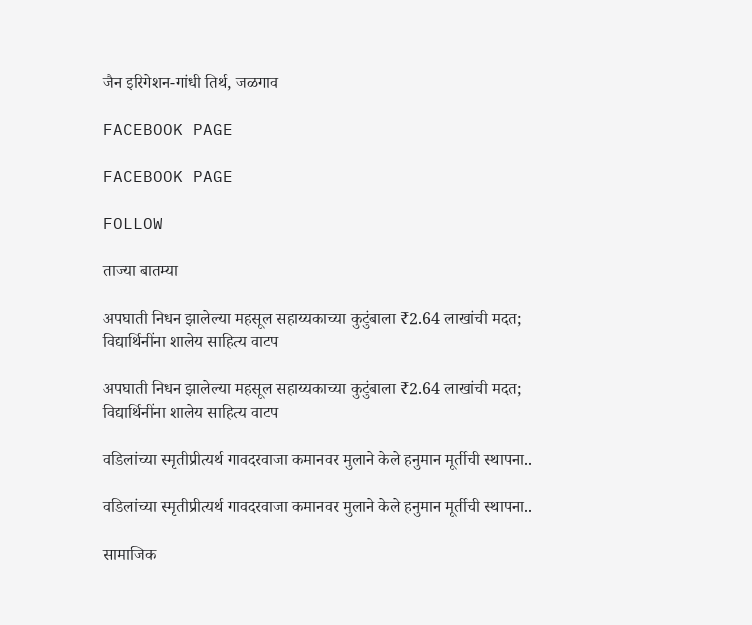जैन इरिगेशन-गांधी तिर्थ, जळगाव

FACEBOOK PAGE

FACEBOOK PAGE

FOLLOW

ताज्या बातम्या

अपघाती निधन झालेल्या महसूल सहाय्यकाच्या कुटुंबाला ₹2.64 लाखांची मदत; विद्यार्थिनींना शालेय साहित्य वाटप

अपघाती निधन झालेल्या महसूल सहाय्यकाच्या कुटुंबाला ₹2.64 लाखांची मदत; विद्यार्थिनींना शालेय साहित्य वाटप

वडिलांच्या स्मृतीप्रीत्यर्थ गावदरवाजा कमानवर मुलाने केले हनुमान मूर्तीची स्थापना..

वडिलांच्या स्मृतीप्रीत्यर्थ गावदरवाजा कमानवर मुलाने केले हनुमान मूर्तीची स्थापना..

सामाजिक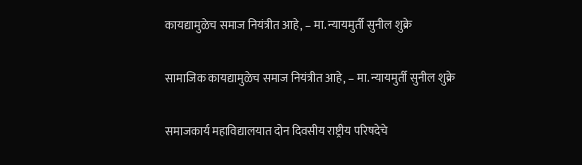कायद्यामुळेच समाज नियंत्रीत आहे, – मा. न्यायमुर्ती सुनील शुक्रे

सामाजिक कायद्यामुळेच समाज नियंत्रीत आहे, – मा. न्यायमुर्ती सुनील शुक्रे

समाजकार्य महाविद्यालयात दोन दिवसीय राष्ट्रीय परिषदेचे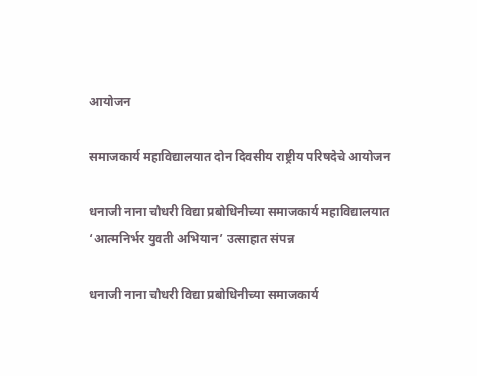आयोजन

समाजकार्य महाविद्यालयात दोन दिवसीय राष्ट्रीय परिषदेचे आयोजन

धनाजी नाना चौधरी विद्या प्रबोधिनीच्या समाजकार्य महाविद्यालयात ‘आत्मनिर्भर युवती अभियान’ उत्साहात संपन्न

धनाजी नाना चौधरी विद्या प्रबोधिनीच्या समाजकार्य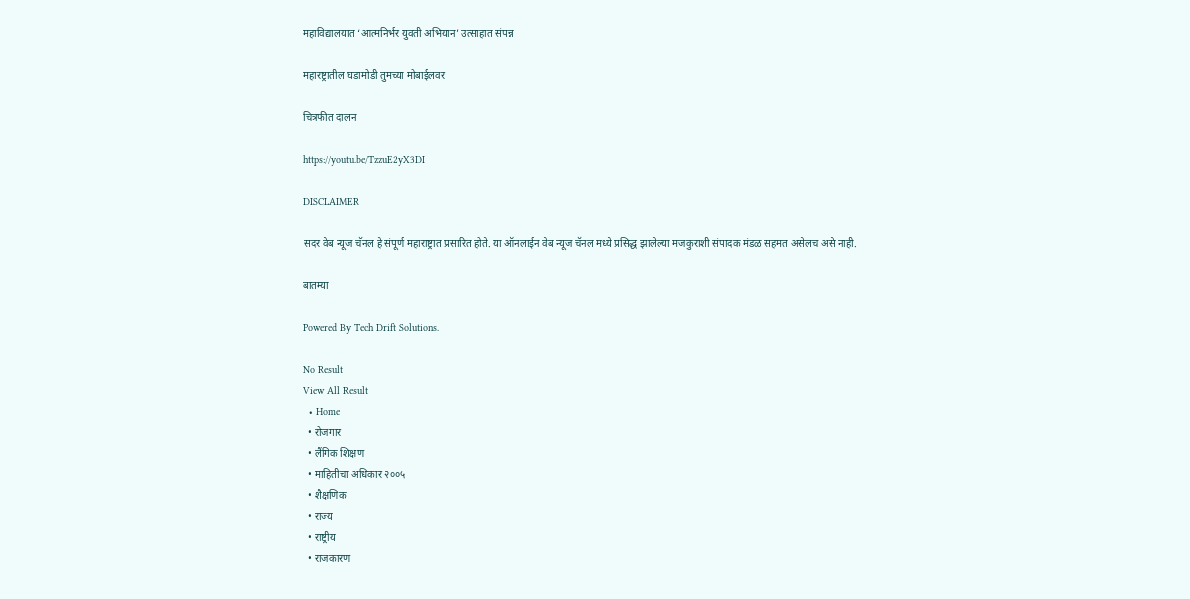महाविद्यालयात ‘आत्मनिर्भर युवती अभियान’ उत्साहात संपन्न

महारष्ट्रातील घडामोडी तुमच्या मोबाईलवर

चित्रफीत दालन

https://youtu.be/TzzuE2yX3DI

DISCLAIMER

सदर वेब न्यूज चॅनल हे संपूर्ण महाराष्ट्रात प्रसारित होते. या ऑनलाईन वेब न्यूज चॅनल मध्ये प्रसिद्ध झालेल्या मजकुराशी संपादक मंडळ सहमत असेलच असे नाही.

बातम्या

Powered By Tech Drift Solutions.

No Result
View All Result
  • Home
  • रोजगार
  • लैंगिक शिक्षण
  • माहितीचा अधिकार २००५
  • शैक्षणिक
  • राज्य
  • राष्ट्रीय
  • राजकारण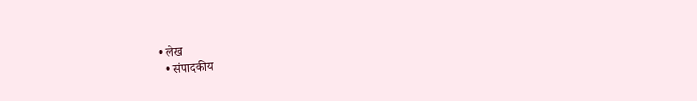• लेख
  • संपादकीय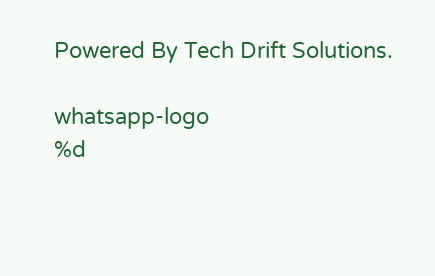Powered By Tech Drift Solutions.

whatsapp-logo
%d